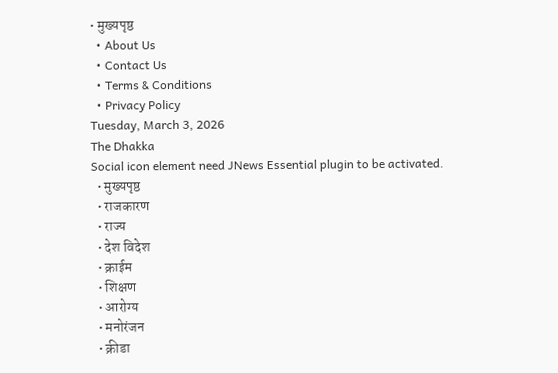• मुख्यपृष्ठ
  • About Us
  • Contact Us
  • Terms & Conditions
  • Privacy Policy
Tuesday, March 3, 2026
The Dhakka
Social icon element need JNews Essential plugin to be activated.
  • मुख्यपृष्ठ
  • राजकारण
  • राज्य
  • देश विदेश
  • क्राईम
  • शिक्षण
  • आरोग्य
  • मनोरंजन
  • क्रीडा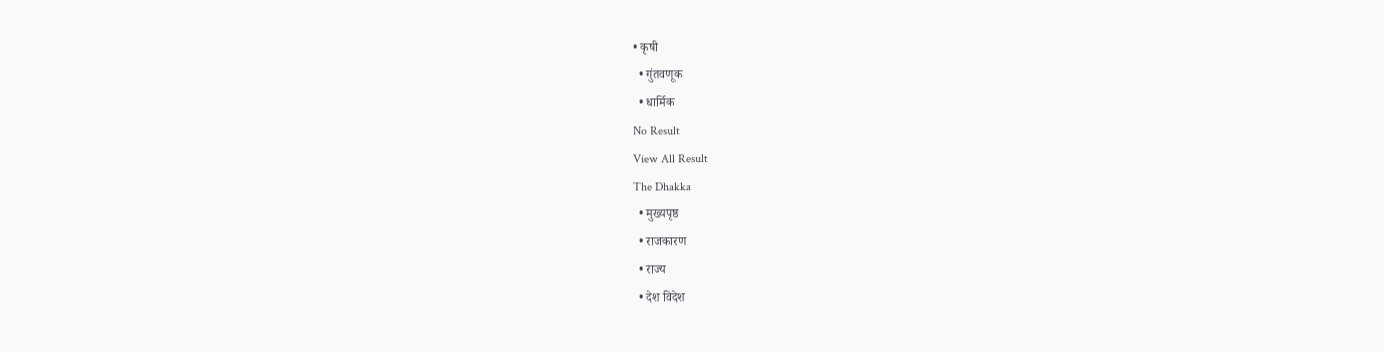• कृषी
  • गुंतवणूक
  • धार्मिक
No Result
View All Result
The Dhakka
  • मुख्यपृष्ठ
  • राजकारण
  • राज्य
  • देश विदेश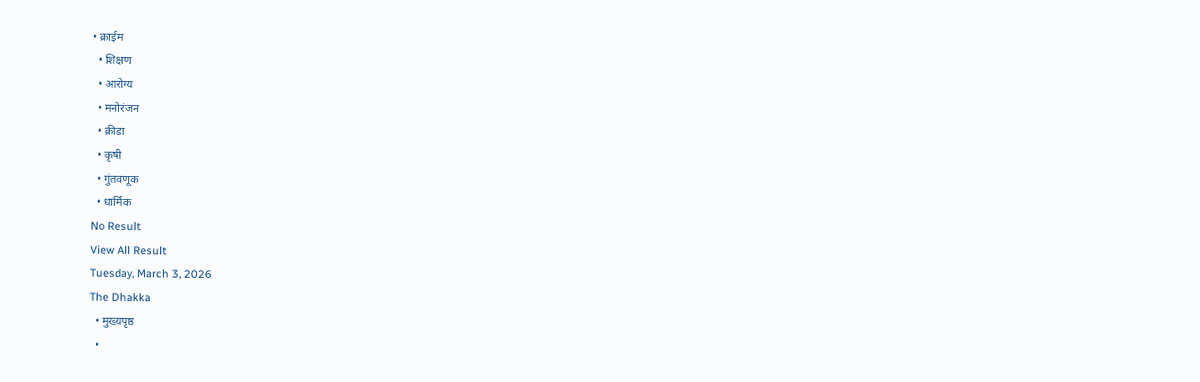• क्राईम
  • शिक्षण
  • आरोग्य
  • मनोरंजन
  • क्रीडा
  • कृषी
  • गुंतवणूक
  • धार्मिक
No Result
View All Result
Tuesday, March 3, 2026
The Dhakka
  • मुख्यपृष्ठ
  •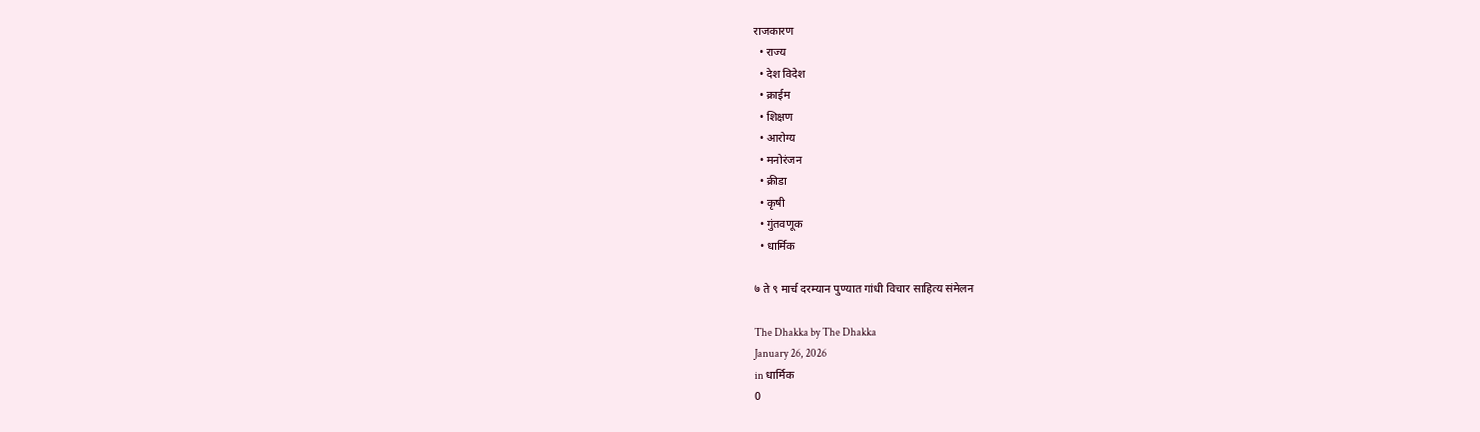राजकारण
  • राज्य
  • देश विदेश
  • क्राईम
  • शिक्षण
  • आरोग्य
  • मनोरंजन
  • क्रीडा
  • कृषी
  • गुंतवणूक
  • धार्मिक

७ ते ९ मार्च दरम्यान पुण्यात गांधी विचार साहित्य संमेलन

The Dhakka by The Dhakka
January 26, 2026
in धार्मिक
0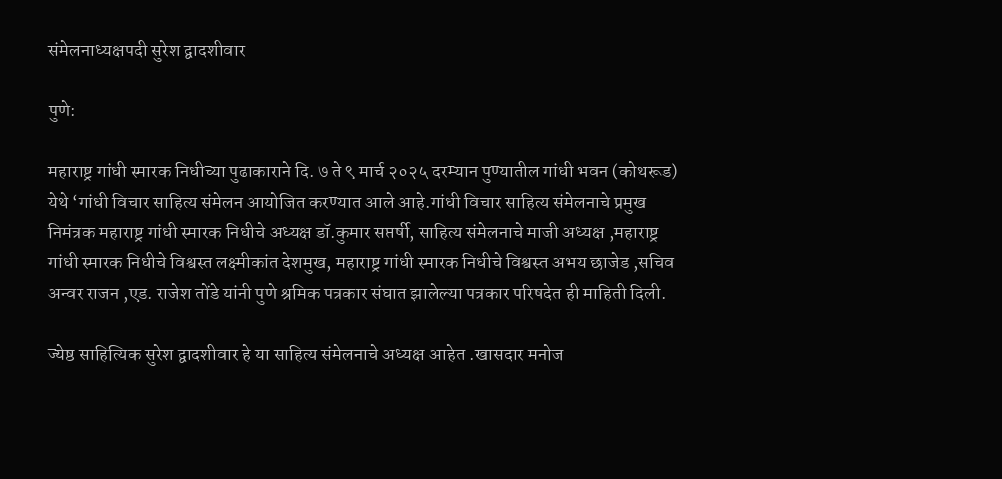संमेलनाध्यक्षपदी सुरेश द्वादशीवार

पुणे:

महाराष्ट्र गांधी स्मारक निधीच्या पुढाकाराने दि. ७ ते ९ मार्च २०२५ दरम्यान पुण्यातील गांधी भवन (कोथरूड) येथे ‘गांधी विचार साहित्य संमेलन आयोजित करण्यात आले आहे.गांधी विचार साहित्य संमेलनाचे प्रमुख निमंत्रक महाराष्ट्र गांधी स्मारक निधीचे अध्यक्ष डॉ.कुमार सप्तर्षी, साहित्य संमेलनाचे माजी अध्यक्ष ,महाराष्ट्र गांधी स्मारक निधीचे विश्वस्त लक्ष्मीकांत देशमुख, महाराष्ट्र गांधी स्मारक निधीचे विश्वस्त अभय छाजेड ,सचिव अन्वर राजन ,एड. राजेश तोंडे यांनी पुणे श्रमिक पत्रकार संघात झालेल्या पत्रकार परिषदेत ही माहिती दिली.

ज्येष्ठ साहित्यिक सुरेश द्वादशीवार हे या साहित्य संमेलनाचे अध्यक्ष आहेत .खासदार मनोज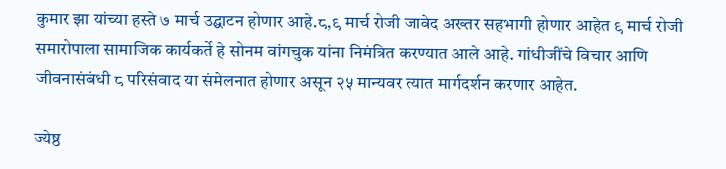कुमार झा यांच्या हस्ते ७ मार्च उद्घाटन होणार आहे.८,९ मार्च रोजी जावेद अख्तर सहभागी होणार आहेत ९ मार्च रोजी समारोपाला सामाजिक कार्यकर्ते हे सोनम वांगचुक यांना निमंत्रित करण्यात आले आहे. गांधीजींचे विचार आणि जीवनासंबंधी ८ परिसंवाद या संमेलनात होणार असून २५ मान्यवर त्यात मार्गदर्शन करणार आहेत.

ज्येष्ठ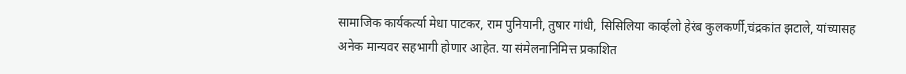सामाजिक कार्यकर्त्या मेधा पाटकर, राम पुनियानी, तुषार गांधी, सिसिलिया कार्व्हलो हेरंब कुलकर्णी,चंद्रकांत झटाले, यांच्यासह अनेक मान्यवर सहभागी होणार आहेत. या संमेलनानिमित्त प्रकाशित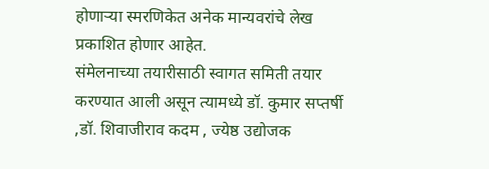होणाऱ्या स्मरणिकेत अनेक मान्यवरांचे लेख प्रकाशित होणार आहेत.
संमेलनाच्या तयारीसाठी स्वागत समिती तयार करण्यात आली असून त्यामध्ये डॉ. कुमार सप्तर्षी ,डॉ. शिवाजीराव कदम , ज्येष्ठ उद्योजक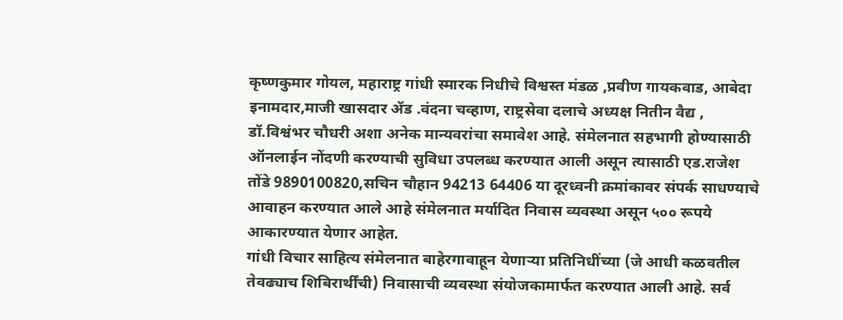कृष्णकुमार गोयल, महाराष्ट्र गांधी स्मारक निधीचे विश्वस्त मंडळ ,प्रवीण गायकवाड, आबेदा इनामदार,माजी खासदार ॲड .वंदना चव्हाण, राष्ट्रसेवा दलाचे अध्यक्ष नितीन वैद्य , डॉ.विश्वंभर चौधरी अशा अनेक मान्यवरांचा समावेश आहे. संमेलनात सहभागी होण्यासाठी ऑनलाईन नोंदणी करण्याची सुविधा उपलब्ध करण्यात आली असून त्यासाठी एड.राजेश तोंडे 9890100820,सचिन चौहान 94213 64406 या दूरध्वनी क्रमांकावर संपर्क साधण्याचे आवाहन करण्यात आले आहे संमेलनात मर्यादित निवास व्यवस्था असून ५०० रूपये आकारण्यात येणार आहेत.
गांधी विचार साहित्य संमेलनात बाहेरगावाहून येणाऱ्या प्रतिनिधींच्या (जे आधी कळवतील तेवढ्याच शिबिरार्थींची) निवासाची व्यवस्था संयोजकामार्फत करण्यात आली आहे. सर्व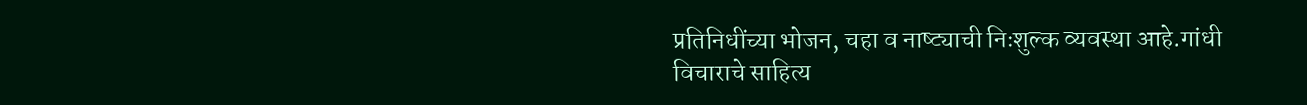प्रतिनिधींच्या भोजन, चहा व नाष्ट्याची निःशुल्क व्यवस्था आहे.गांधी विचाराचे साहित्य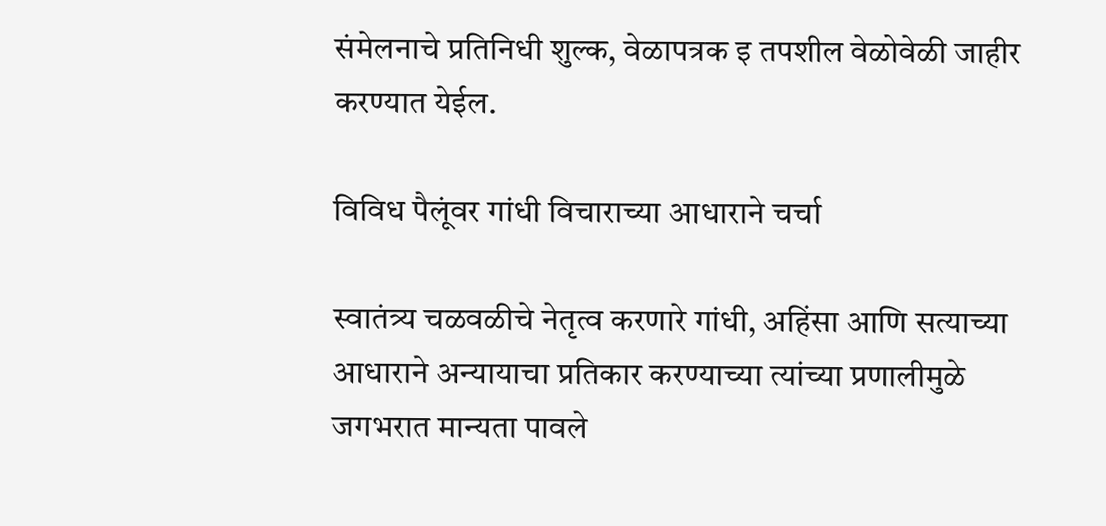संमेलनाचे प्रतिनिधी शुल्क, वेळापत्रक इ तपशील वेळोवेळी जाहीर करण्यात येईल.

विविध पैलूंवर गांधी विचाराच्या आधाराने चर्चा

स्वातंत्र्य चळवळीचे नेतृत्व करणारे गांधी, अहिंसा आणि सत्याच्या आधाराने अन्यायाचा प्रतिकार करण्याच्या त्यांच्या प्रणालीमुळे जगभरात मान्यता पावले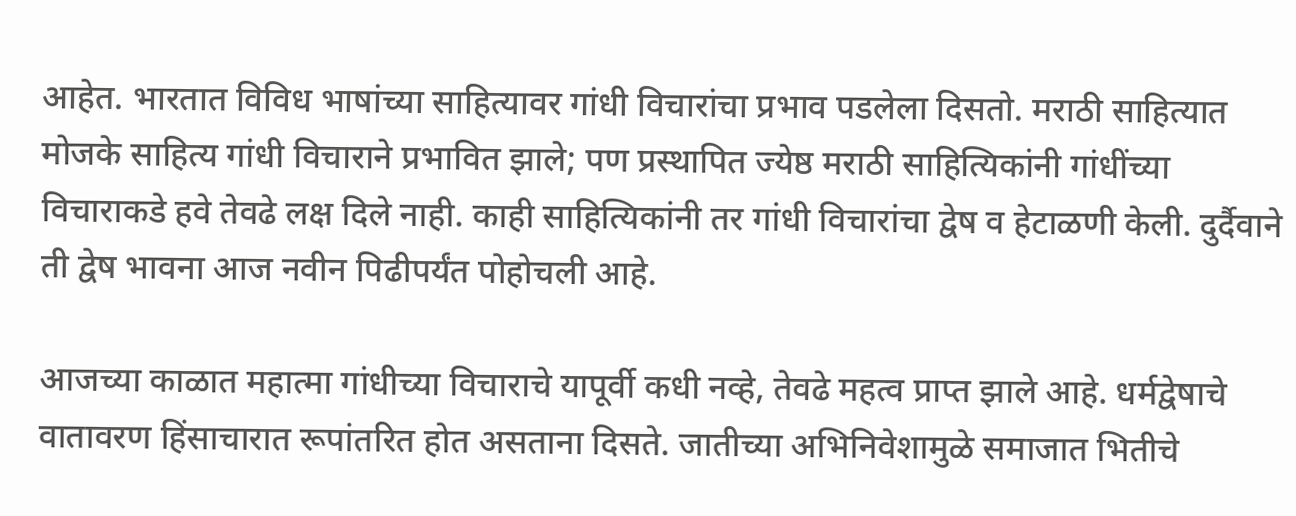आहेत. भारतात विविध भाषांच्या साहित्यावर गांधी विचारांचा प्रभाव पडलेला दिसतो. मराठी साहित्यात मोजके साहित्य गांधी विचाराने प्रभावित झाले; पण प्रस्थापित ज्येष्ठ मराठी साहित्यिकांनी गांधींच्या विचाराकडे हवे तेवढे लक्ष दिले नाही. काही साहित्यिकांनी तर गांधी विचारांचा द्वेष व हेटाळणी केली. दुर्दैवाने ती द्वेष भावना आज नवीन पिढीपर्यंत पोहोचली आहे.

आजच्या काळात महात्मा गांधीच्या विचाराचे यापूर्वी कधी नव्हे, तेवढे महत्व प्राप्त झाले आहे. धर्मद्वेषाचे वातावरण हिंसाचारात रूपांतरित होत असताना दिसते. जातीच्या अभिनिवेशामुळे समाजात भितीचे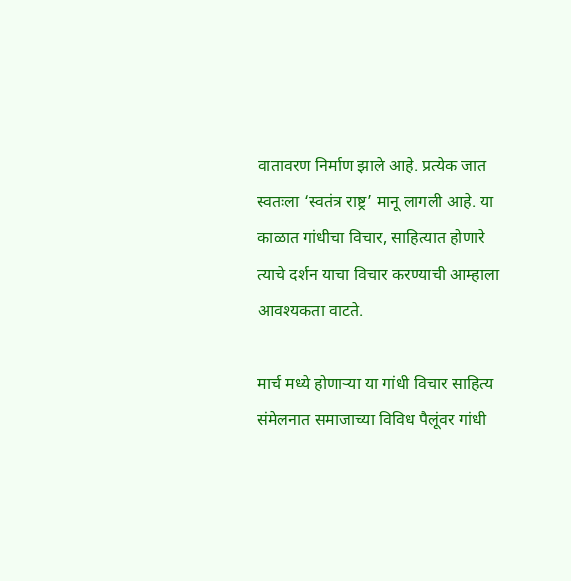वातावरण निर्माण झाले आहे. प्रत्येक जात स्वतःला ‘स्वतंत्र राष्ट्र’ मानू लागली आहे. या काळात गांधीचा विचार, साहित्यात होणारे त्याचे दर्शन याचा विचार करण्याची आम्हाला आवश्यकता वाटते.

मार्च मध्ये होणाऱ्या या गांधी विचार साहित्य संमेलनात समाजाच्या विविध पैलूंवर गांधी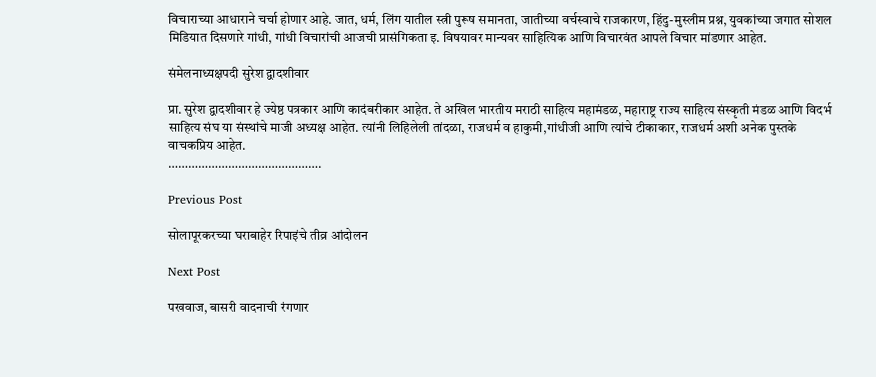विचाराच्या आधाराने चर्चा होणार आहे. जात, धर्म, लिंग यातील स्त्री पुरूष समानता, जातीच्या वर्चस्वाचे राजकारण, हिंदु-मुस्लीम प्रश्न, युवकांच्या जगात सोशल मिडियात दिसणारे गांधी, गांधी विचारांची आजची प्रासंगिकता इ. विषयावर मान्यवर साहित्यिक आणि विचारवंत आपले विचार मांडणार आहेत.

संमेलनाध्यक्षपदी सुरेश द्वादशीवार

प्रा. सुरेश द्वादशीवार हे ज्येष्ठ पत्रकार आणि कादंबरीकार आहेत. ते अखिल भारतीय मराठी साहित्य महामंडळ, महाराष्ट्र राज्य साहित्य संस्कृती मंडळ आणि विदर्भ साहित्य संघ या संस्थांचे माजी अध्यक्ष आहेत. त्यांनी लिहिलेली तांदळा, राजधर्म व हाकुमी,गांधीजी आणि त्यांचे टीकाकार, राजधर्म अशी अनेक पुस्तके वाचकप्रिय आहेत.
……………………………………….

Previous Post

सोलापूरकरच्या घराबाहेर रिपाइंचे तीव्र आंदोलन

Next Post

पखवाज, बासरी वादनाची रंगणार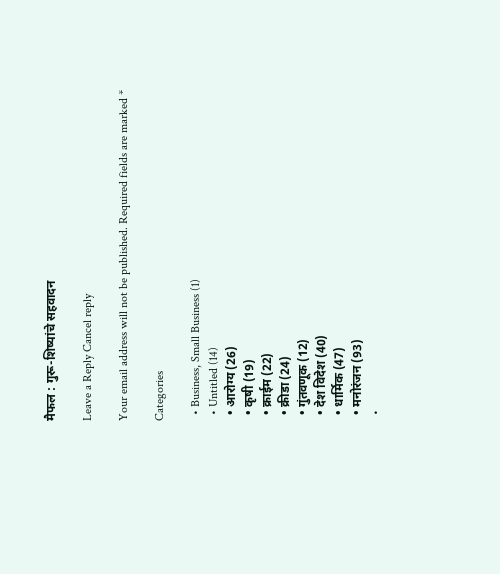मैफल : गुरू-शिष्यांचे सहवादन

Leave a Reply Cancel reply

Your email address will not be published. Required fields are marked *

Categories

  • Business, Small Business (1)
  • Untitled (14)
  • आरोग्य (26)
  • कृषी (19)
  • क्राईम (22)
  • क्रीडा (24)
  • गुंतवणूक (12)
  • देश विदेश (40)
  • धार्मिक (47)
  • मनोरंजन (93)
  •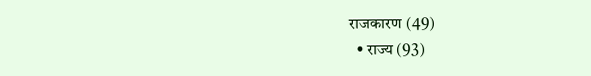राजकारण (49)
  • राज्य (93)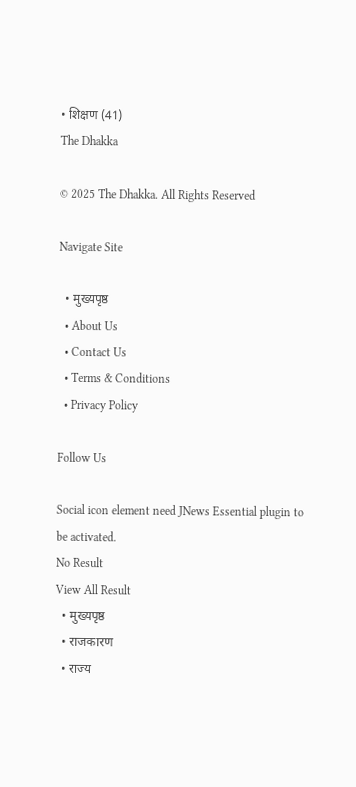• शिक्षण (41)
The Dhakka

© 2025 The Dhakka. All Rights Reserved

Navigate Site

  • मुख्यपृष्ठ
  • About Us
  • Contact Us
  • Terms & Conditions
  • Privacy Policy

Follow Us

Social icon element need JNews Essential plugin to be activated.
No Result
View All Result
  • मुख्यपृष्ठ
  • राजकारण
  • राज्य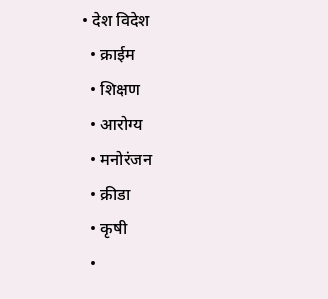• देश विदेश
  • क्राईम
  • शिक्षण
  • आरोग्य
  • मनोरंजन
  • क्रीडा
  • कृषी
  •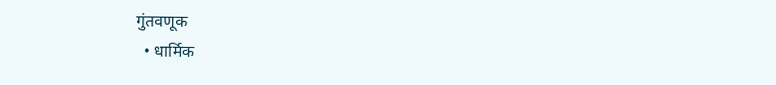गुंतवणूक
  • धार्मिक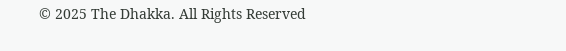© 2025 The Dhakka. All Rights Reserved